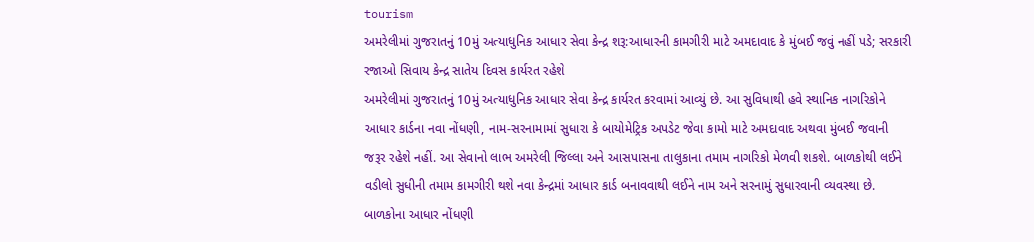tourism
અમરેલીમાં ગુજરાતનું 10મું અત્યાધુનિક આધાર સેવા કેન્દ્ર શરૂ:આધારની કામગીરી માટે અમદાવાદ કે મુંબઈ જવું નહીં પડે; સરકારી રજાઓ સિવાય કેન્દ્ર સાતેય દિવસ કાર્યરત રહેશે
અમરેલીમાં ગુજરાતનું 10મું અત્યાધુનિક આધાર સેવા કેન્દ્ર કાર્યરત કરવામાં આવ્યું છે. આ સુવિધાથી હવે સ્થાનિક નાગરિકોને આધાર કાર્ડના નવા નોંધણી, નામ-સરનામામાં સુધારા કે બાયોમેટ્રિક અપડેટ જેવા કામો માટે અમદાવાદ અથવા મુંબઈ જવાની જરૂર રહેશે નહીં. આ સેવાનો લાભ અમરેલી જિલ્લા અને આસપાસના તાલુકાના તમામ નાગરિકો મેળવી શકશે. બાળકોથી લઈને વડીલો સુધીની તમામ કામગીરી થશે નવા કેન્દ્રમાં આધાર કાર્ડ બનાવવાથી લઈને નામ અને સરનામું સુધારવાની વ્યવસ્થા છે. બાળકોના આધાર નોંધણી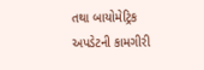તથા બાયોમેટ્રિક અપડેટની કામગીરી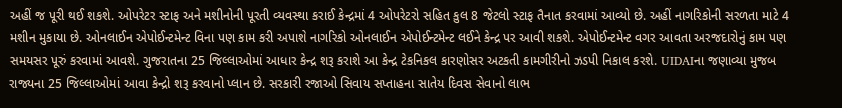અહીં જ પૂરી થઈ શકશે. ઓપરેટર સ્ટાફ અને મશીનોની પૂરતી વ્યવસ્થા કરાઈ કેન્દ્રમાં 4 ઓપરેટરો સહિત કુલ 8 જેટલો સ્ટાફ તૈનાત કરવામાં આવ્યો છે. અહીં નાગરિકોની સરળતા માટે 4 મશીન મુકાયા છે. ઓનલાઈન એપોઈન્ટમેન્ટ વિના પણ કામ કરી અપાશે નાગરિકો ઓનલાઈન એપોઈન્ટમેન્ટ લઈને કેન્દ્ર પર આવી શકશે. એપોઈન્ટમેન્ટ વગર આવતા અરજદારોનું કામ પણ સમયસર પૂરું કરવામાં આવશે. ગુજરાતના 25 જિલ્લાઓમાં આધાર કેન્દ્ર શરૂ કરાશે આ કેન્દ્ર ટેકનિકલ કારણોસર અટકતી કામગીરીનો ઝડપી નિકાલ કરશે. UIDAIના જણાવ્યા મુજબ રાજ્યના 25 જિલ્લાઓમાં આવા કેન્દ્રો શરૂ કરવાનો પ્લાન છે. સરકારી રજાઓ સિવાય સપ્તાહના સાતેય દિવસ સેવાનો લાભ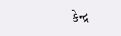કેન્દ્ર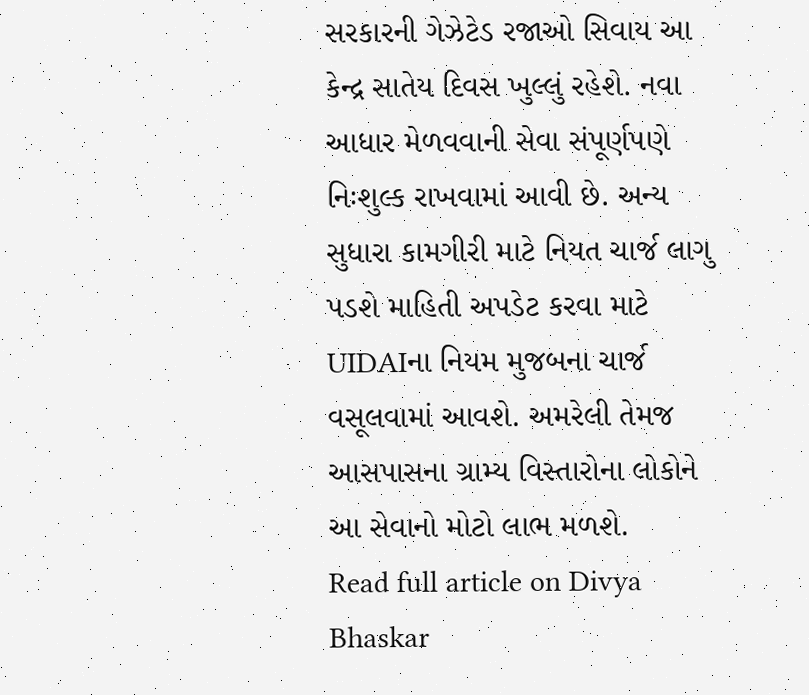સરકારની ગેઝેટેડ રજાઓ સિવાય આ કેન્દ્ર સાતેય દિવસ ખુલ્લું રહેશે. નવા આધાર મેળવવાની સેવા સંપૂર્ણપણે નિઃશુલ્ક રાખવામાં આવી છે. અન્ય સુધારા કામગીરી માટે નિયત ચાર્જ લાગુ પડશે માહિતી અપડેટ કરવા માટે UIDAIના નિયમ મુજબના ચાર્જ વસૂલવામાં આવશે. અમરેલી તેમજ આસપાસના ગ્રામ્ય વિસ્તારોના લોકોને આ સેવાનો મોટો લાભ મળશે.
Read full article on Divya Bhaskar